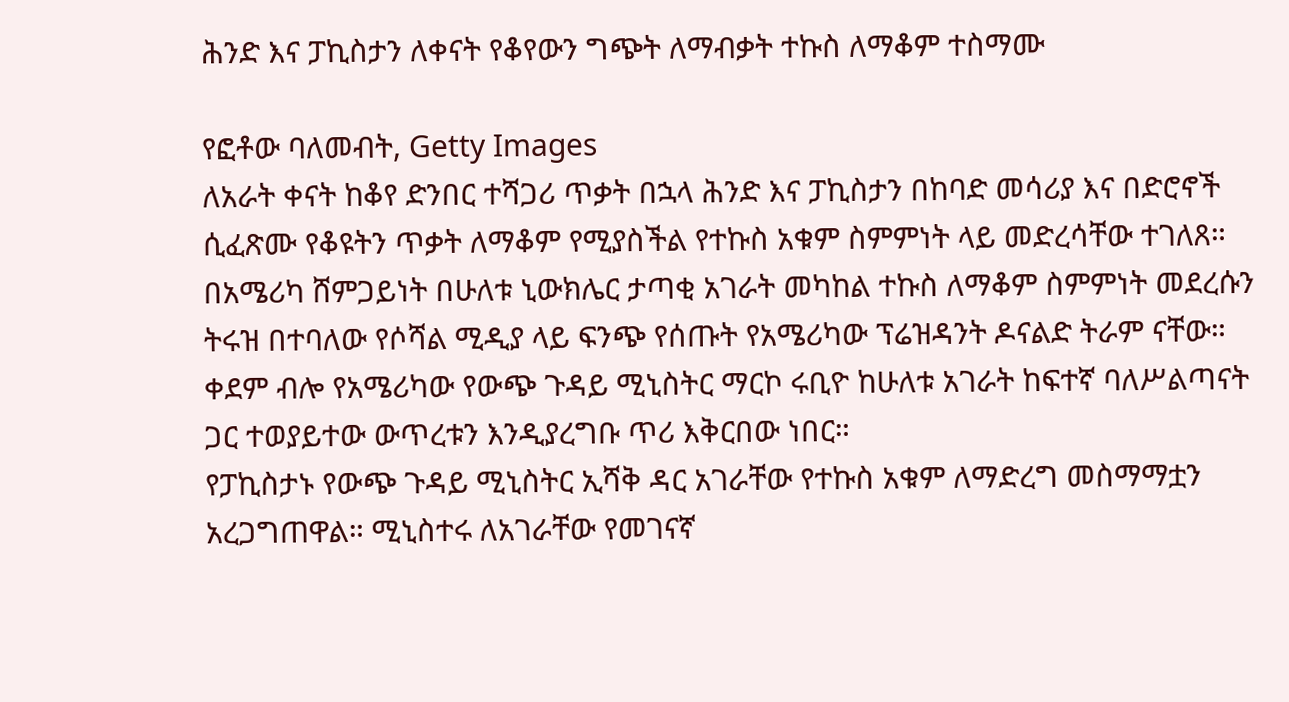ሕንድ እና ፓኪስታን ለቀናት የቆየውን ግጭት ለማብቃት ተኩስ ለማቆም ተስማሙ

የፎቶው ባለመብት, Getty Images
ለአራት ቀናት ከቆየ ድንበር ተሻጋሪ ጥቃት በኋላ ሕንድ እና ፓኪስታን በከባድ መሳሪያ እና በድሮኖች ሲፈጽሙ የቆዩትን ጥቃት ለማቆም የሚያስችል የተኩስ አቁም ስምምነት ላይ መድረሳቸው ተገለጸ።
በአሜሪካ ሸምጋይነት በሁለቱ ኒውክሌር ታጣቂ አገራት መካከል ተኩስ ለማቆም ስምምነት መደረሱን ትሩዝ በተባለው የሶሻል ሚዲያ ላይ ፍንጭ የሰጡት የአሜሪካው ፕሬዝዳንት ዶናልድ ትራም ናቸው።
ቀደም ብሎ የአሜሪካው የውጭ ጉዳይ ሚኒስትር ማርኮ ሩቢዮ ከሁለቱ አገራት ከፍተኛ ባለሥልጣናት ጋር ተወያይተው ውጥረቱን እንዲያረግቡ ጥሪ እቅርበው ነበር።
የፓኪስታኑ የውጭ ጉዳይ ሚኒስትር ኢሻቅ ዳር አገራቸው የተኩስ አቁም ለማድረግ መስማማቷን አረጋግጠዋል። ሚኒስተሩ ለአገራቸው የመገናኛ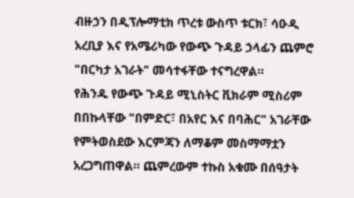ብዙኃን በዲፕሎማቲክ ጥረቱ ውስጥ ቱርክ፣ ሳዑዲ አረቢያ እና የአሜሪካው የውጭ ጉዳይ ኃላፊን ጨምሮ "በርካታ አገራት" መሳተፋቸው ተናግረዋል።
የሕንዱ የውጭ ጉዳይ ሚኒስትር ቪክራም ሚስሪም በበኩላቸው "በምድር፣ በአየር እና በባሕር" አገራቸው የምትወስደው እርምጃን ለማቆም መስማማቷን አረጋግጠዋል። ጨምረውም ተኩስ አቁሙ በሰዓታት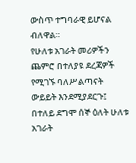ውስጥ ተግባራዊ ይሆናል ብለዋል።
የሁለቱ አገራት መሪዎችን ጨምሮ በተለያዩ ደረጃዎች የሚገኙ ባለሥልጣናት ውይይት እንደሚያደርጉ፤ በተለይ ደግሞ ሰኞ ዕለት ሁለቱ አገራት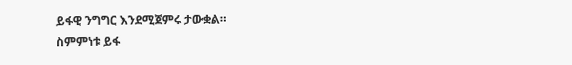ይፋዊ ንግግር እንደሚጀምሩ ታውቋል።
ስምምነቱ ይፋ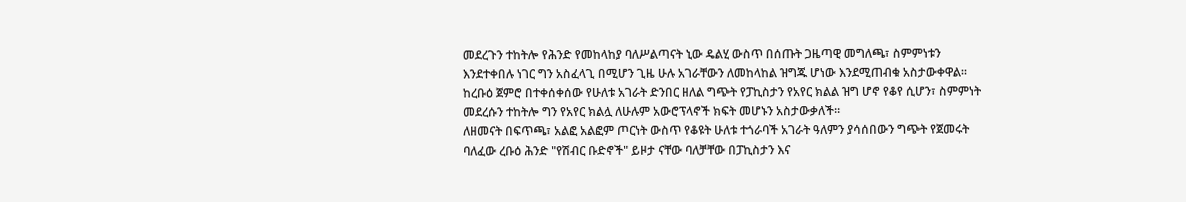መደረጉን ተከትሎ የሕንድ የመከላከያ ባለሥልጣናት ኒው ዴልሂ ውስጥ በሰጡት ጋዜጣዊ መግለጫ፣ ስምምነቱን እንደተቀበሉ ነገር ግን አስፈላጊ በሚሆን ጊዜ ሁሉ አገራቸውን ለመከላከል ዝግጁ ሆነው እንደሚጠብቁ አስታውቀዋል።
ከረቡዕ ጀምሮ በተቀሰቀሰው የሁለቱ አገራት ድንበር ዘለል ግጭት የፓኪስታን የአየር ክልል ዝግ ሆኖ የቆየ ሲሆን፣ ስምምነት መደረሱን ተከትሎ ግን የአየር ክልሏ ለሁሉም አውሮፕላኖች ክፍት መሆኑን አስታውቃለች።
ለዘመናት በፍጥጫ፣ አልፎ አልፎም ጦርነት ውስጥ የቆዩት ሁለቱ ተጎራባች አገራት ዓለምን ያሳሰበውን ግጭት የጀመሩት ባለፈው ረቡዕ ሕንድ "የሽብር ቡድኖች" ይዞታ ናቸው ባለቻቸው በፓኪስታን እና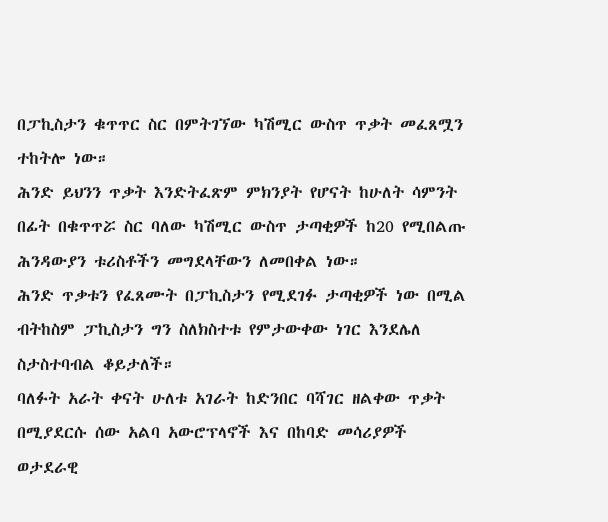በፓኪስታን ቁጥጥር ስር በምትገኘው ካሽሚር ውስጥ ጥቃት መፈጸሟን ተከትሎ ነው።
ሕንድ ይህንን ጥቃት እንድትፈጽም ምክንያት የሆናት ከሁለት ሳምንት በፊት በቁጥጥሯ ስር ባለው ካሽሚር ውስጥ ታጣቂዎች ከ20 የሚበልጡ ሕንዳውያን ቱሪስቶችን መግደላቸውን ለመበቀል ነው።
ሕንድ ጥቃቱን የፈጸሙት በፓኪስታን የሚደገፉ ታጣቂዎች ነው በሚል ብትከስም ፓኪስታን ግን ስለክስተቱ የምታውቀው ነገር እንደሌለ ስታስተባብል ቆይታለች።
ባለፉት አራት ቀናት ሁለቱ አገራት ከድንበር ባሻገር ዘልቀው ጥቃት በሚያደርሱ ሰው አልባ አውሮፕላኖች እና በከባድ መሳሪያዎች ወታደራዊ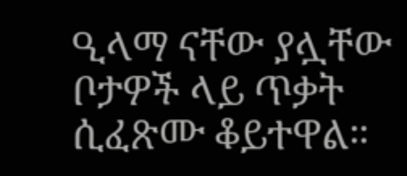ዒላማ ናቸው ያሏቸው ቦታዎች ላይ ጥቃት ሲፈጽሙ ቆይተዋል።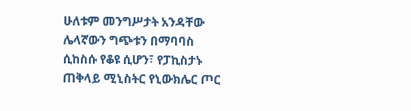ሁለቱም መንግሥታት አንዳቸው ሌላኛውን ግጭቱን በማባባስ ሲከስሱ የቆዩ ሲሆን፣ የፓኪስታኑ ጠቅላይ ሚኒስትር የኒውክሌር ጦር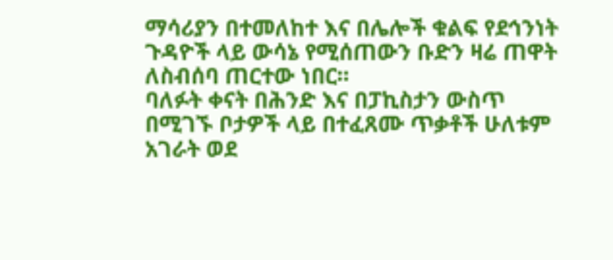ማሳሪያን በተመለከተ እና በሌሎች ቁልፍ የደኅንነት ጉዳዮች ላይ ውሳኔ የሚሰጠውን ቡድን ዛሬ ጠዋት ለስብሰባ ጠርተው ነበር።
ባለፉት ቀናት በሕንድ እና በፓኪስታን ውስጥ በሚገኙ ቦታዎች ላይ በተፈጸሙ ጥቃቶች ሁለቱም አገራት ወደ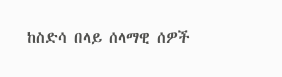ከስድሳ በላይ ሰላማዊ ሰዎች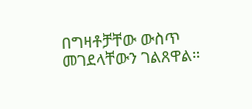በግዛቶቻቸው ውስጥ መገደላቸውን ገልጸዋል።